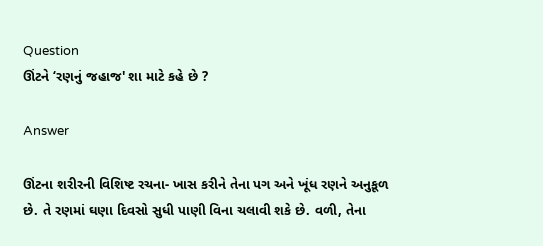Question
ઊંટને ‘રણનું જહાજ' શા માટે કહે છે ?

Answer

ઊંટના શરીરની વિશિષ્ટ રચના- ખાસ કરીને તેના પગ અને ખૂંધ રણને અનુકૂળ છે. તે રણમાં ઘણા દિવસો સુધી પાણી વિના ચલાવી શકે છે. વળી, તેના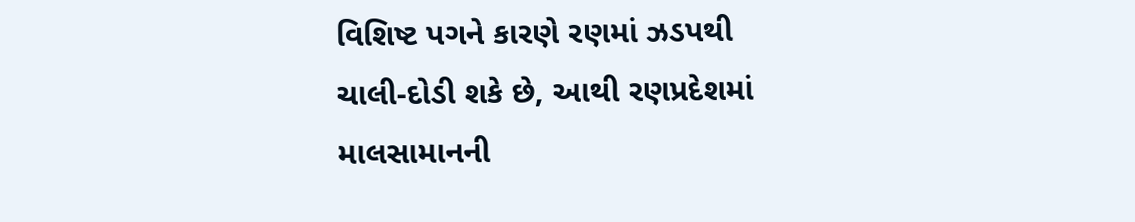વિશિષ્ટ પગને કારણે રણમાં ઝડપથી ચાલી-દોડી શકે છે, આથી રણપ્રદેશમાં માલસામાનની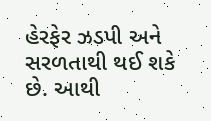હેરફેર ઝડપી અને સરળતાથી થઈ શકે છે. આથી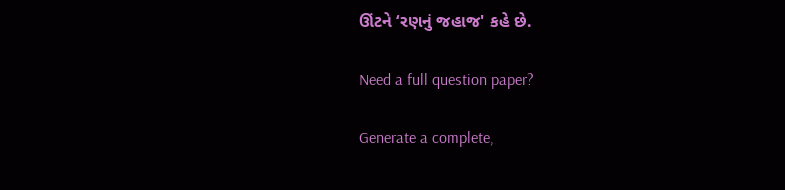ઊંટને ‘રણનું જહાજ' કહે છે.

Need a full question paper?

Generate a complete,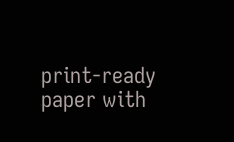print-ready paper with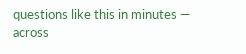questions like this in minutes — across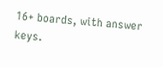16+ boards, with answer keys.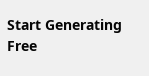Start Generating Free